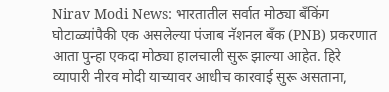Nirav Modi News: भारतातील सर्वात मोठ्या बँकिंग घोटाळ्यांपैकी एक असलेल्या पंजाब नॅशनल बँक (PNB) प्रकरणात आता पुन्हा एकदा मोठ्या हालचाली सुरू झाल्या आहेत. हिरे व्यापारी नीरव मोदी याच्यावर आधीच कारवाई सुरू असताना,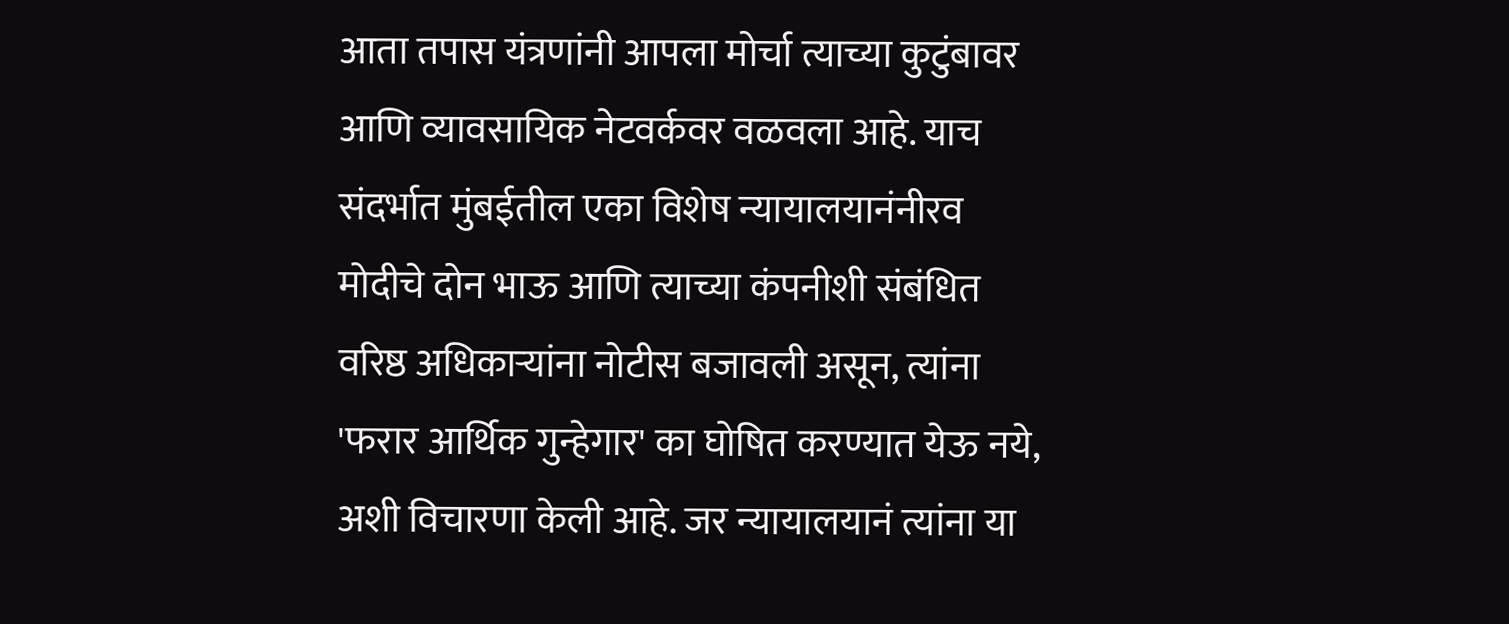आता तपास यंत्रणांनी आपला मोर्चा त्याच्या कुटुंबावर आणि व्यावसायिक नेटवर्कवर वळवला आहे. याच संदर्भात मुंबईतील एका विशेष न्यायालयानंनीरव मोदीचे दोन भाऊ आणि त्याच्या कंपनीशी संबंधित वरिष्ठ अधिकाऱ्यांना नोटीस बजावली असून, त्यांना 'फरार आर्थिक गुन्हेगार' का घोषित करण्यात येऊ नये, अशी विचारणा केली आहे. जर न्यायालयानं त्यांना या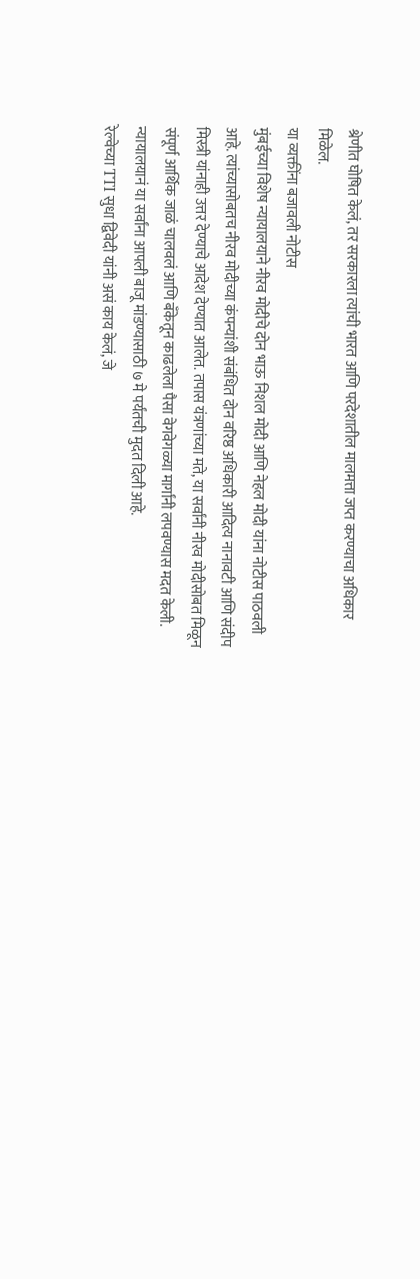श्रेणीत घोषित केलं, तर सरकारला त्यांची भारत आणि परदेशातील मालमत्ता जप्त करण्याचा अधिकार मिळेल.
या व्यक्तींना बजावली नोटीस
मुंबईच्या विशेष न्यायालयाने नीरव मोदीचे दोन भाऊ निशल मोदी आणि नेहल मोदी यांना नोटीस पाठवली आहे. त्यांच्यासोबतच नीरव मोदीच्या कंपन्यांशी संबंधित दोन वरिष्ठ अधिकारी आदित्य नानावटी आणि संदीप मिस्त्री यांनाही उत्तर देण्याचे आदेश देण्यात आलेत. तपास यंत्रणांच्या मते, या सर्वांनी नीरव मोदीसोबत मिळून संपूर्ण आर्थिक जाळं चालवलं आणि बँकेतून काढलेला पैसा वेगवेगळ्या मार्गांनी लपवण्यास मदत केली. न्यायालयानं या सर्वांना आपली बाजू मांडण्यासाठी ७ मे पर्यंतची मुदत दिली आहे.
रेल्वेच्या TTI सुधा द्विवेदी यांनी असं काय केलं, जे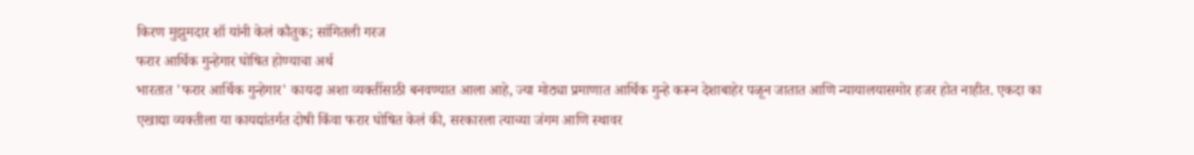किरण मुझुमदार शॉ यांनी केलं कौतुक; सांगितली गरज
फरार आर्थिक गुन्हेगार घोषित होण्याचा अर्थ
भारतात 'फरार आर्थिक गुन्हेगार' कायदा अशा व्यक्तींसाठी बनवण्यात आला आहे, ज्या मोठ्या प्रमाणात आर्थिक गुन्हे करून देशाबाहेर पळून जातात आणि न्यायालयासमोर हजर होत नाहीत. एकदा का एखाद्या व्यक्तीला या कायद्यांतर्गत दोषी किंवा फरार घोषित केलं की, सरकारला त्याच्या जंगम आणि स्थावर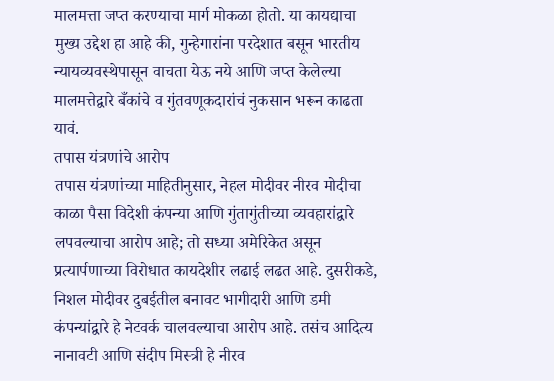मालमत्ता जप्त करण्याचा मार्ग मोकळा होतो. या कायद्याचा मुख्य उद्देश हा आहे की, गुन्हेगारांना परदेशात बसून भारतीय न्यायव्यवस्थेपासून वाचता येऊ नये आणि जप्त केलेल्या मालमत्तेद्वारे बँकांचे व गुंतवणूकदारांचं नुकसान भरून काढता यावं.
तपास यंत्रणांचे आरोप
तपास यंत्रणांच्या माहितीनुसार, नेहल मोदीवर नीरव मोदीचा काळा पैसा विदेशी कंपन्या आणि गुंतागुंतीच्या व्यवहारांद्वारे लपवल्याचा आरोप आहे; तो सध्या अमेरिकेत असून प्रत्यार्पणाच्या विरोधात कायदेशीर लढाई लढत आहे. दुसरीकडे, निशल मोदीवर दुबईतील बनावट भागीदारी आणि डमी कंपन्यांद्वारे हे नेटवर्क चालवल्याचा आरोप आहे. तसंच आदित्य नानावटी आणि संदीप मिस्त्री हे नीरव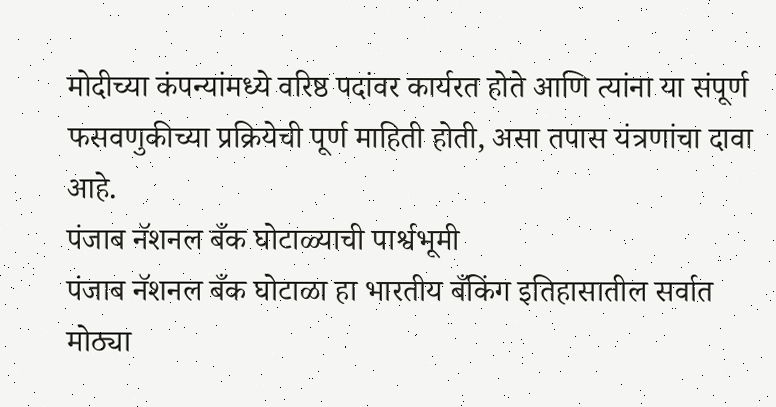मोदीच्या कंपन्यांमध्ये वरिष्ठ पदांवर कार्यरत होते आणि त्यांना या संपूर्ण फसवणुकीच्या प्रक्रियेची पूर्ण माहिती होती, असा तपास यंत्रणांचा दावा आहे.
पंजाब नॅशनल बँक घोटाळ्याची पार्श्वभूमी
पंजाब नॅशनल बँक घोटाळा हा भारतीय बँकिंग इतिहासातील सर्वात मोठ्या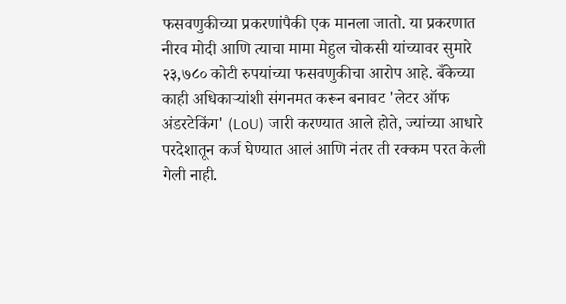फसवणुकीच्या प्रकरणांपैकी एक मानला जातो. या प्रकरणात नीरव मोदी आणि त्याचा मामा मेहुल चोकसी यांच्यावर सुमारे २३,७८० कोटी रुपयांच्या फसवणुकीचा आरोप आहे. बँकेच्या काही अधिकाऱ्यांशी संगनमत करून बनावट 'लेटर ऑफ अंडरटेकिंग' (LoU) जारी करण्यात आले होते, ज्यांच्या आधारे परदेशातून कर्ज घेण्यात आलं आणि नंतर ती रक्कम परत केली गेली नाही.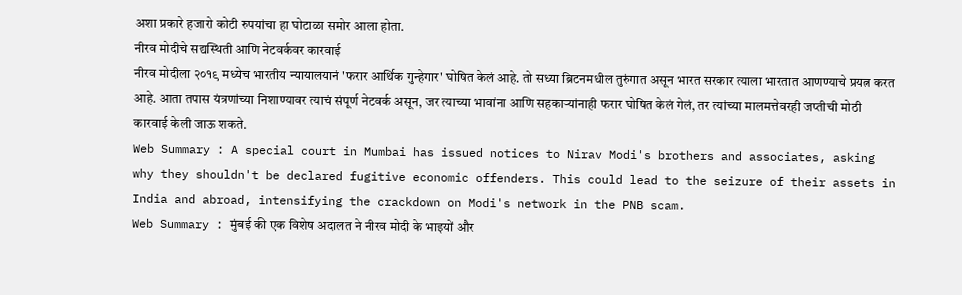अशा प्रकारे हजारो कोटी रुपयांचा हा घोटाळा समोर आला होता.
नीरव मोदीचे सद्यस्थिती आणि नेटवर्कवर कारवाई
नीरव मोदीला २०१९ मध्येच भारतीय न्यायालयानं 'फरार आर्थिक गुन्हेगार' घोषित केलं आहे. तो सध्या ब्रिटनमधील तुरुंगात असून भारत सरकार त्याला भारतात आणण्याचे प्रयत्न करत आहे. आता तपास यंत्रणांच्या निशाण्यावर त्याचं संपूर्ण नेटवर्क असून, जर त्याच्या भावांना आणि सहकाऱ्यांनाही फरार घोषित केलं गेलं, तर त्यांच्या मालमत्तेवरही जप्तीची मोठी कारवाई केली जाऊ शकते.
Web Summary : A special court in Mumbai has issued notices to Nirav Modi's brothers and associates, asking why they shouldn't be declared fugitive economic offenders. This could lead to the seizure of their assets in India and abroad, intensifying the crackdown on Modi's network in the PNB scam.
Web Summary : मुंबई की एक विशेष अदालत ने नीरव मोदी के भाइयों और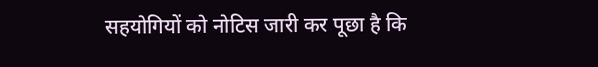सहयोगियों को नोटिस जारी कर पूछा है कि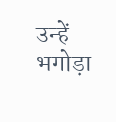उन्हें भगोड़ा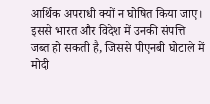आर्थिक अपराधी क्यों न घोषित किया जाए। इससे भारत और विदेश में उनकी संपत्ति जब्त हो सकती है, जिससे पीएनबी घोटाले में मोदी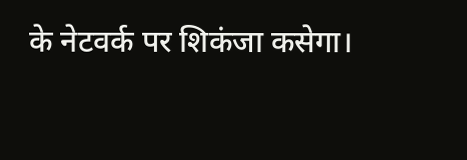के नेटवर्क पर शिकंजा कसेगा।